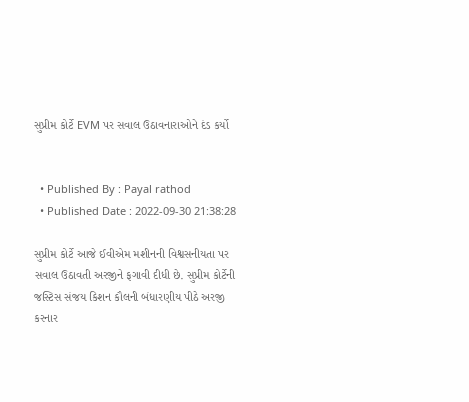સુપ્રીમ કોર્ટે EVM પર સવાલ ઉઠાવનારાઓને દંડ કર્યો


  • Published By : Payal rathod
  • Published Date : 2022-09-30 21:38:28

સુપ્રીમ કોર્ટે આજે ઈવીએમ મશીનની વિશ્વસનીયતા પર સવાલ ઉઠાવતી અરજીને ફગાવી દીધી છે. સુપ્રીમ કોર્ટેની જસ્ટિસ સંજય કિશન કૌલની બંધારણીય પીઠે અરજી કરનાર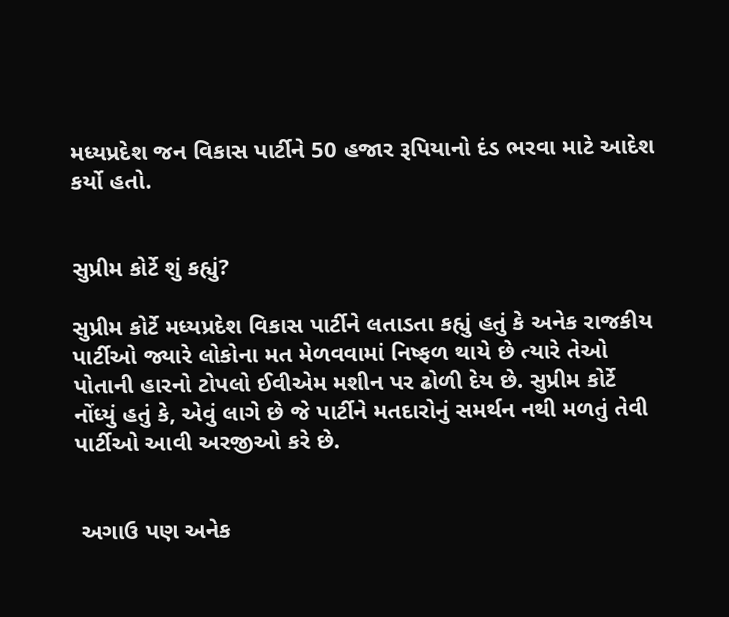મધ્યપ્રદેશ જન વિકાસ પાર્ટીને 50 હજાર રૂપિયાનો દંડ ભરવા માટે આદેશ કર્યો હતો.


સુપ્રીમ કોર્ટે શું કહ્યું?

સુપ્રીમ કોર્ટે મધ્યપ્રદેશ વિકાસ પાર્ટીને લતાડતા કહ્યું હતું કે અનેક રાજકીય પાર્ટીઓ જ્યારે લોકોના મત મેળવવામાં નિષ્ફળ થાયે છે ત્યારે તેઓ પોતાની હારનો ટોપલો ઈવીએમ મશીન પર ઢોળી દેય છે. સુપ્રીમ કોર્ટે નોંધ્યું હતું કે, એવું લાગે છે જે પાર્ટીને મતદારોનું સમર્થન નથી મળતું તેવી પાર્ટીઓ આવી અરજીઓ કરે છે.


 અગાઉ પણ અનેક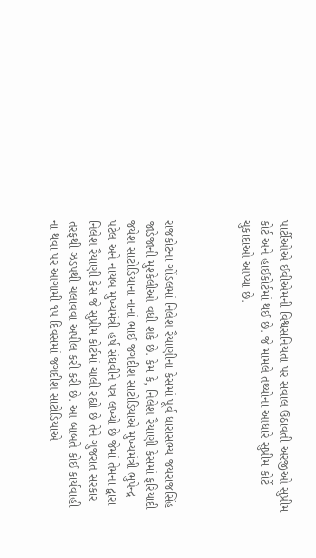પાર્ટીઓએ ઈવીએમની વિશ્વસનિયતા પર સવાલ ઉઠાવતી અરજીઓ સુપ્રીમ કોર્ટ અને હાઈકોર્ટમાં થઈ છે. જે મામલે તથ્યોના આધારે સુપ્રીમ કોર્ટે ચુકાદાઓ આપ્યા છે.



રાજકોટના ગોંડલમાં નિલેશ રૈયાણીના કેસમાં પૂર્વ ધારાસભ્ય જયરાજસિંહ જાડેજાની મુશ્કેલીઓ વધી શકે છે. કેમ કે, નિલેશ રૈયાણી કેસમાં ફરિયાદી જયેશ સાટોડિયાના નાનાં ભાઈ જગદીશ સાટોડિયાએ મુખ્યમંત્રી ભુપેન્દ્ર પટેલ અને નાયબ મુખ્યમંત્રી હર્ષ સંઘવીને પત્ર લખ્યો છે જેમાં તેમના દ્વારા નિલેશ રૈયાણી કેસ જે સુપ્રીમ કોર્ટમાં ચાલી રહ્યો છે તેને ગુજરાત સરકાર તરફથી ઝડપથી ચલાવવા અપીલ કરી કરી છે. આ બાબતે કોઈ કાર્યવાહી ના થવા પર આગામી ૧૫ દિવસમાં જગદીશ સાટોડિયાએ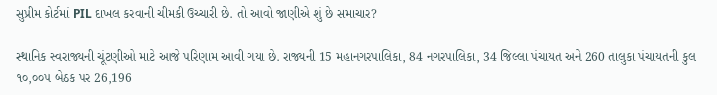સુપ્રીમ કોર્ટમાં PIL દાખલ કરવાની ચીમકી ઉચ્ચારી છે. તો આવો જાણીએ શું છે સમાચાર?

સ્થાનિક સ્વરાજ્યની ચૂંટણીઓ માટે આજે પરિણામ આવી ગયા છે. રાજ્યની 15 મહાનગરપાલિકા, 84 નગરપાલિકા, 34 જિલ્લા પંચાયત અને 260 તાલુકા પંચાયતની કુલ ૧૦,૦૦૫ બેઠક પર 26,196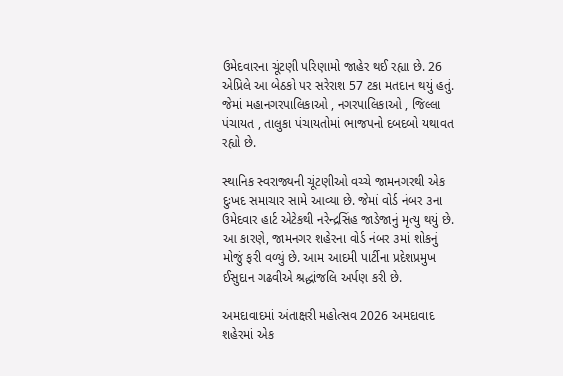ઉમેદવારના ચૂંટણી પરિણામો જાહેર થઈ રહ્યા છે. 26 એપ્રિલે આ બેઠકો પર સરેરાશ 57 ટકા મતદાન થયું હતું. જેમાં મહાનગરપાલિકાઓ , નગરપાલિકાઓ , જિલ્લા પંચાયત , તાલુકા પંચાયતોમાં ભાજપનો દબદબો યથાવત રહ્યો છે.

સ્થાનિક સ્વરાજ્યની ચૂંટણીઓ વચ્ચે જામનગરથી એક દુઃખદ સમાચાર સામે આવ્યા છે. જેમાં વોર્ડ નંબર ૩ના ઉમેદવાર હાર્ટ એટેકથી નરેન્દ્રસિંહ જાડેજાનું મૃત્યુ થયું છે. આ કારણે, જામનગર શહેરના વોર્ડ નંબર ૩માં શોકનું મોજું ફરી વળ્યું છે. આમ આદમી પાર્ટીના પ્રદેશપ્રમુખ ઈસુદાન ગઢવીએ શ્રદ્ધાંજલિ અર્પણ કરી છે.

અમદાવાદમાં અંતાક્ષરી મહોત્સવ 2026 અમદાવાદ શહેરમાં એક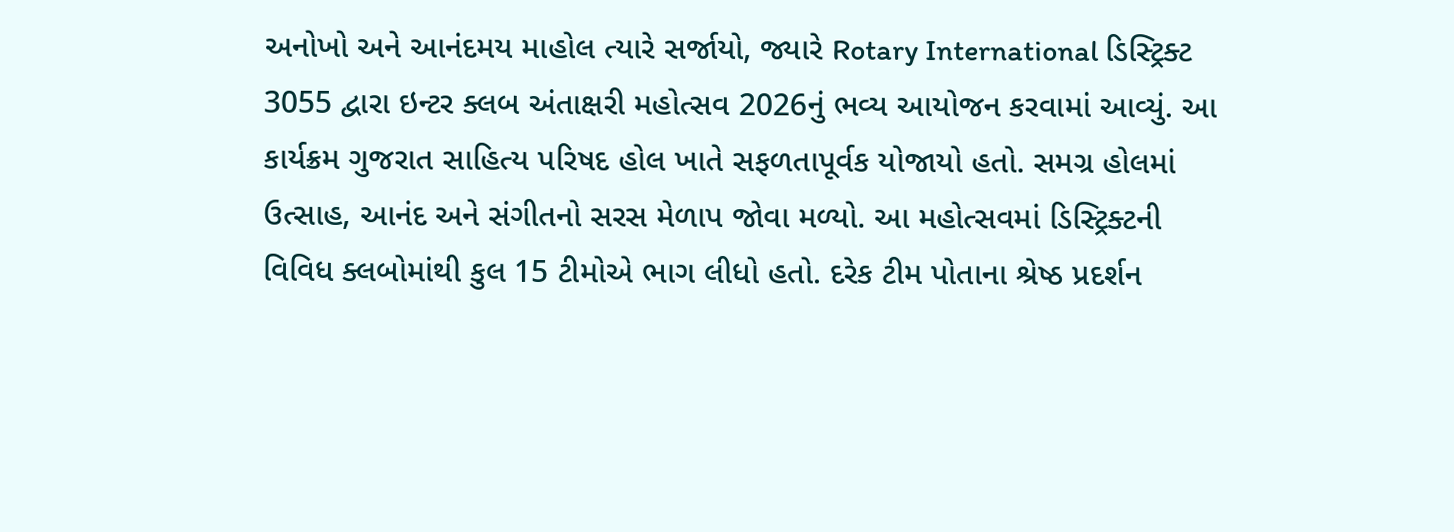અનોખો અને આનંદમય માહોલ ત્યારે સર્જાયો, જ્યારે Rotary International ડિસ્ટ્રિક્ટ 3055 દ્વારા ઇન્ટર ક્લબ અંતાક્ષરી મહોત્સવ 2026નું ભવ્ય આયોજન કરવામાં આવ્યું. આ કાર્યક્રમ ગુજરાત સાહિત્ય પરિષદ હોલ ખાતે સફળતાપૂર્વક યોજાયો હતો. સમગ્ર હોલમાં ઉત્સાહ, આનંદ અને સંગીતનો સરસ મેળાપ જોવા મળ્યો. આ મહોત્સવમાં ડિસ્ટ્રિક્ટની વિવિધ ક્લબોમાંથી કુલ 15 ટીમોએ ભાગ લીધો હતો. દરેક ટીમ પોતાના શ્રેષ્ઠ પ્રદર્શન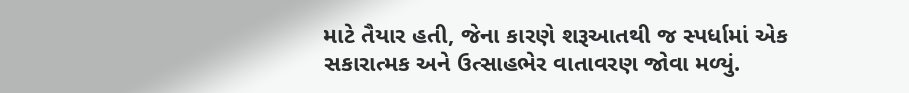માટે તૈયાર હતી, જેના કારણે શરૂઆતથી જ સ્પર્ધામાં એક સકારાત્મક અને ઉત્સાહભેર વાતાવરણ જોવા મળ્યું.